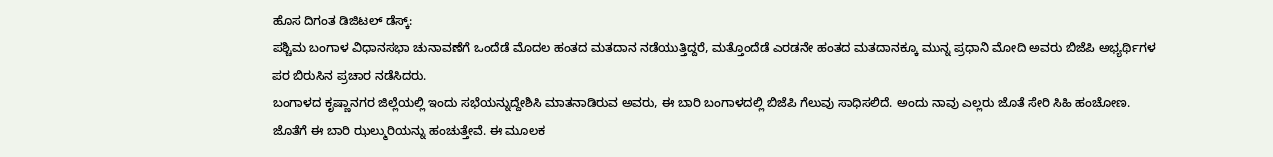ಹೊಸ ದಿಗಂತ ಡಿಜಿಟಲ್ ಡೆಸ್ಕ್:
ಪಶ್ಚಿಮ ಬಂಗಾಳ ವಿಧಾನಸಭಾ ಚುನಾವಣೆಗೆ ಒಂದೆಡೆ ಮೊದಲ ಹಂತದ ಮತದಾನ ನಡೆಯುತ್ತಿದ್ದರೆ, ಮತ್ತೊಂದೆಡೆ ಎರಡನೇ ಹಂತದ ಮತದಾನಕ್ಕೂ ಮುನ್ನ ಪ್ರಧಾನಿ ಮೋದಿ ಅವರು ಬಿಜೆಪಿ ಅಭ್ಯರ್ಥಿಗಳ ಪರ ಬಿರುಸಿನ ಪ್ರಚಾರ ನಡೆಸಿದರು.
ಬಂಗಾಳದ ಕೃಷ್ಣಾನಗರ ಜಿಲ್ಲೆಯಲ್ಲಿ ಇಂದು ಸಭೆಯನ್ನುದ್ದೇಶಿಸಿ ಮಾತನಾಡಿರುವ ಅವರು, ಈ ಬಾರಿ ಬಂಗಾಳದಲ್ಲಿ ಬಿಜೆಪಿ ಗೆಲುವು ಸಾಧಿಸಲಿದೆ. ಅಂದು ನಾವು ಎಲ್ಲರು ಜೊತೆ ಸೇರಿ ಸಿಹಿ ಹಂಚೋಣ. ಜೊತೆಗೆ ಈ ಬಾರಿ ಝಲ್ಮುರಿಯನ್ನು ಹಂಚುತ್ತೇವೆ. ಈ ಮೂಲಕ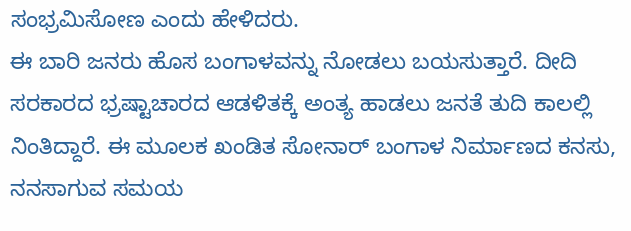ಸಂಭ್ರಮಿಸೋಣ ಎಂದು ಹೇಳಿದರು.
ಈ ಬಾರಿ ಜನರು ಹೊಸ ಬಂಗಾಳವನ್ನು ನೋಡಲು ಬಯಸುತ್ತಾರೆ. ದೀದಿ ಸರಕಾರದ ಭ್ರಷ್ಟಾಚಾರದ ಆಡಳಿತಕ್ಕೆ ಅಂತ್ಯ ಹಾಡಲು ಜನತೆ ತುದಿ ಕಾಲಲ್ಲಿ ನಿಂತಿದ್ದಾರೆ. ಈ ಮೂಲಕ ಖಂಡಿತ ಸೋನಾರ್ ಬಂಗಾಳ ನಿರ್ಮಾಣದ ಕನಸು, ನನಸಾಗುವ ಸಮಯ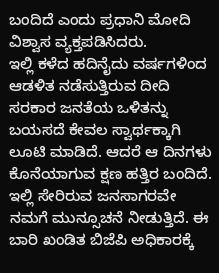ಬಂದಿದೆ ಎಂದು ಪ್ರಧಾನಿ ಮೋದಿ ವಿಶ್ವಾಸ ವ್ಯಕ್ತಪಡಿಸಿದರು.
ಇಲ್ಲಿ ಕಳೆದ ಹದಿನೈದು ವರ್ಷಗಳಿಂದ ಆಡಳಿತ ನಡೆಸುತ್ತಿರುವ ದೀದಿ ಸರಕಾರ ಜನತೆಯ ಒಳಿತನ್ನು ಬಯಸದೆ ಕೇವಲ ಸ್ವಾರ್ಥಕ್ಕಾಗಿ ಲೂಟಿ ಮಾಡಿದೆ. ಆದರೆ ಆ ದಿನಗಳು ಕೊನೆಯಾಗುವ ಕ್ಷಣ ಹತ್ತಿರ ಬಂದಿದೆ. ಇಲ್ಲಿ ಸೇರಿರುವ ಜನಸಾಗರವೇ ನಮಗೆ ಮುನ್ಸೂಚನೆ ನೀಡುತ್ತಿದೆ. ಈ ಬಾರಿ ಖಂಡಿತ ಬಿಜೆಪಿ ಅಧಿಕಾರಕ್ಕೆ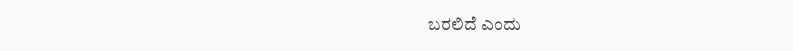ಬರಲಿದೆ ಎಂದು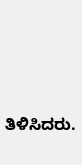ತಿಳಿಸಿದರು.